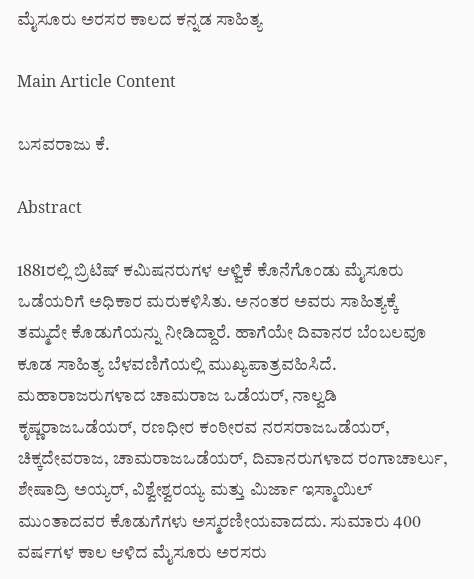ಮೈಸೂರು ಅರಸರ ಕಾಲದ ಕನ್ನಡ ಸಾಹಿತ್ಯ

Main Article Content

ಬಸವರಾಜು ಕೆ.

Abstract

1881ರಲ್ಲಿ ಬ್ರಿಟಿಷ್ ಕಮಿಷನರುಗಳ ಆಳ್ವಿಕೆ ಕೊನೆಗೊಂಡು ಮೈಸೂರು ಒಡೆಯರಿಗೆ ಅಧಿಕಾರ ಮರುಕಳಿಸಿತು. ಅನಂತರ ಅವರು ಸಾಹಿತ್ಯಕ್ಕೆ ತಮ್ಮದೇ ಕೊಡುಗೆಯನ್ನು ನೀಡಿದ್ದಾರೆ. ಹಾಗೆಯೇ ದಿವಾನರ ಬೆಂಬಲವೂ ಕೂಡ ಸಾಹಿತ್ಯ ಬೆಳವಣಿಗೆಯಲ್ಲಿ ಮುಖ್ಯಪಾತ್ರವಹಿಸಿದೆ. ಮಹಾರಾಜರುಗಳಾದ ಚಾಮರಾಜ ಒಡೆಯ‌ರ್, ನಾಲ್ವಡಿ ಕೃಷ್ಣರಾಜಒಡೆಯರ್, ರಣಧೀರ ಕಂಠೀರವ ನರಸರಾಜಒಡೆಯ‌ರ್, ಚಿಕ್ಕದೇವರಾಜ, ಚಾಮರಾಜಒಡೆಯರ್, ದಿವಾನರುಗಳಾದ ರಂಗಾಚಾರ್ಲು, ಶೇಷಾದ್ರಿ ಅಯ್ಯರ್, ವಿಶ್ವೇಶ್ವರಯ್ಯ ಮತ್ತು ಮಿರ್ಜಾ ಇಸ್ಮಾಯಿಲ್ ಮುಂತಾದವರ ಕೊಡುಗೆಗಳು ಅಸ್ಮರಣೀಯವಾದದು. ಸುಮಾರು 400 ವರ್ಷಗಳ ಕಾಲ ಆಳಿದ ಮೈಸೂರು ಅರಸರು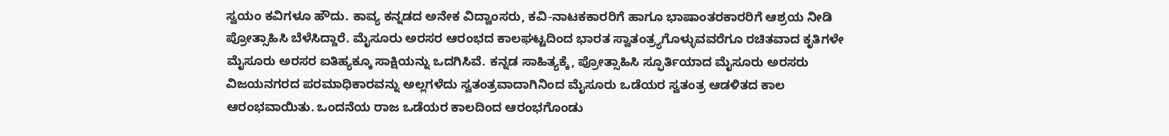ಸ್ವಯಂ ಕವಿಗಳೂ ಹೌದು. ಕಾವ್ಯ ಕನ್ನಡದ ಅನೇಕ ವಿದ್ವಾಂಸರು, ಕವಿ-ನಾಟಕಕಾರರಿಗೆ ಹಾಗೂ ಭಾಷಾಂತರಕಾರರಿಗೆ ಆಶ್ರಯ ನೀಡಿ ಪ್ರೋತ್ಸಾಹಿಸಿ ಬೆಳೆಸಿದ್ದಾರೆ. ಮೈಸೂರು ಅರಸರ ಆರಂಭದ ಕಾಲಘಟ್ಟದಿಂದ ಭಾರತ ಸ್ವಾತಂತ್ರ್ಯಗೊಳ್ಳುವವರೆಗೂ ರಚಿತವಾದ ಕೃತಿಗಳೇ ಮೈಸೂರು ಅರಸರ ಐತಿಹ್ಯಕ್ಕೂ ಸಾಕ್ಷಿಯನ್ನು ಒದಗಿಸಿವೆ. ಕನ್ನಡ ಸಾಹಿತ್ಯಕ್ಕೆ, ಪ್ರೋತ್ಸಾಹಿಸಿ ಸ್ಫೂರ್ತಿಯಾದ ಮೈಸೂರು ಅರಸರು ವಿಜಯನಗರದ ಪರಮಾಧಿಕಾರವನ್ನು ಅಲ್ಲಗಳೆದು ಸ್ವತಂತ್ರವಾದಾಗಿನಿಂದ ಮೈಸೂರು ಒಡೆಯರ ಸ್ವತಂತ್ರ ಆಡಳಿತದ ಕಾಲ ಆರಂಭವಾಯಿತು. ಒಂದನೆಯ ರಾಜ ಒಡೆಯರ ಕಾಲದಿಂದ ಆರಂಭಗೊಂಡು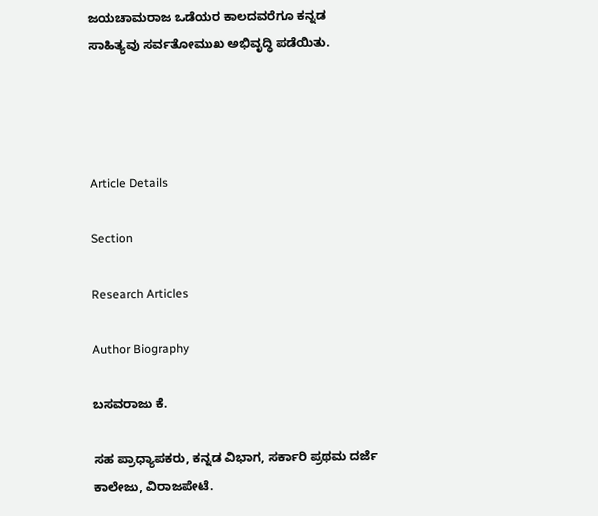ಜಯಚಾಮರಾಜ ಒಡೆಯರ ಕಾಲದವರೆಗೂ ಕನ್ನಡ ಸಾಹಿತ್ಯವು ಸರ್ವತೋಮುಖ ಅಭಿವೃದ್ಧಿ ಪಡೆಯಿತು.




Article Details

Section

Research Articles

Author Biography

ಬಸವರಾಜು ಕೆ.

ಸಹ ಪ್ರಾಧ್ಯಾಪಕರು, ಕನ್ನಡ ವಿಭಾಗ, ಸರ್ಕಾರಿ ಪ್ರಥಮ ದರ್ಜೆ ಕಾಲೇಜು, ವಿರಾಜಪೇಟೆ.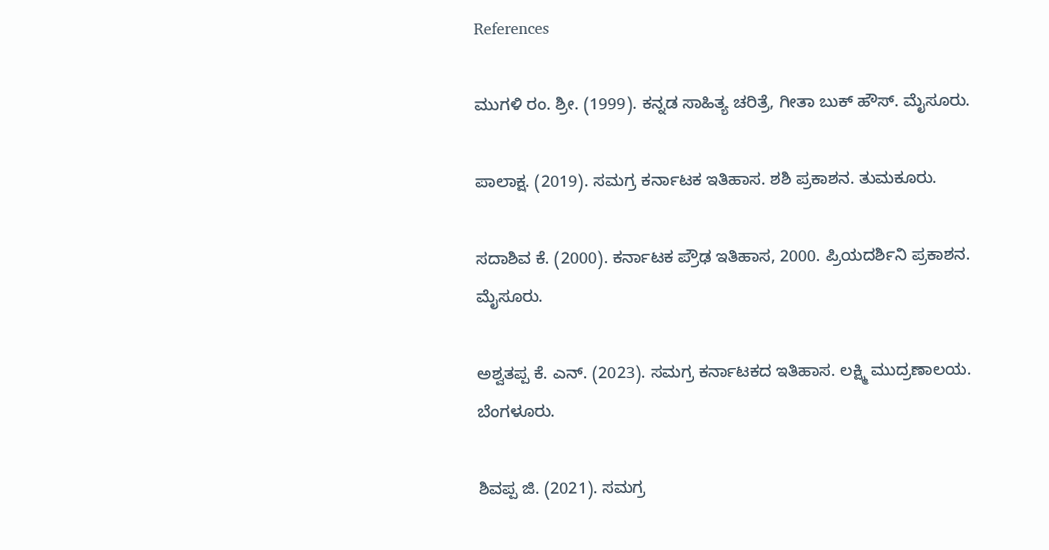References

ಮುಗಳಿ ರಂ. ಶ್ರೀ. (1999). ಕನ್ನಡ ಸಾಹಿತ್ಯ ಚರಿತ್ರೆ, ಗೀತಾ ಬುಕ್ ಹೌಸ್. ಮೈಸೂರು.

ಪಾಲಾಕ್ಷ. (2019). ಸಮಗ್ರ ಕರ್ನಾಟಕ ಇತಿಹಾಸ. ಶಶಿ ಪ್ರಕಾಶನ. ತುಮಕೂರು.

ಸದಾಶಿವ ಕೆ. (2000). ಕರ್ನಾಟಕ ಪ್ರೌಢ ಇತಿಹಾಸ, 2000. ಪ್ರಿಯದರ್ಶಿನಿ ಪ್ರಕಾಶನ. ಮೈಸೂರು.

ಅಶ್ವತಪ್ಪ ಕೆ. ಎನ್. (2023). ಸಮಗ್ರ ಕರ್ನಾಟಕದ ಇತಿಹಾಸ. ಲಕ್ಷ್ಮಿ ಮುದ್ರಣಾಲಯ. ಬೆಂಗಳೂರು.

ಶಿವಪ್ಪ ಜಿ. (2021). ಸಮಗ್ರ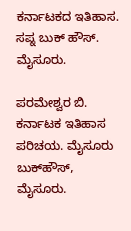ಕರ್ನಾಟಕದ ಇತಿಹಾಸ. ಸಪ್ನ ಬುಕ್‌ ಹೌಸ್‌. ಮೈಸೂರು.

ಪರಮೇಶ್ವರ ಬಿ. ಕರ್ನಾಟಕ ಇತಿಹಾಸ ಪರಿಚಯ. ಮೈಸೂರು ಬುಕ್‌ಹೌಸ್, ಮೈಸೂರು.